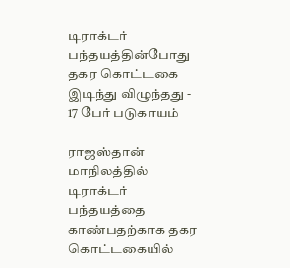டிராக்டர் பந்தயத்தின்போது தகர கொட்டகை இடிந்து விழுந்தது - 17 பேர் படுகாயம்

ராஜஸ்தான் மாநிலத்தில் டிராக்டர் பந்தயத்தை காண்பதற்காக தகர கொட்டகையில்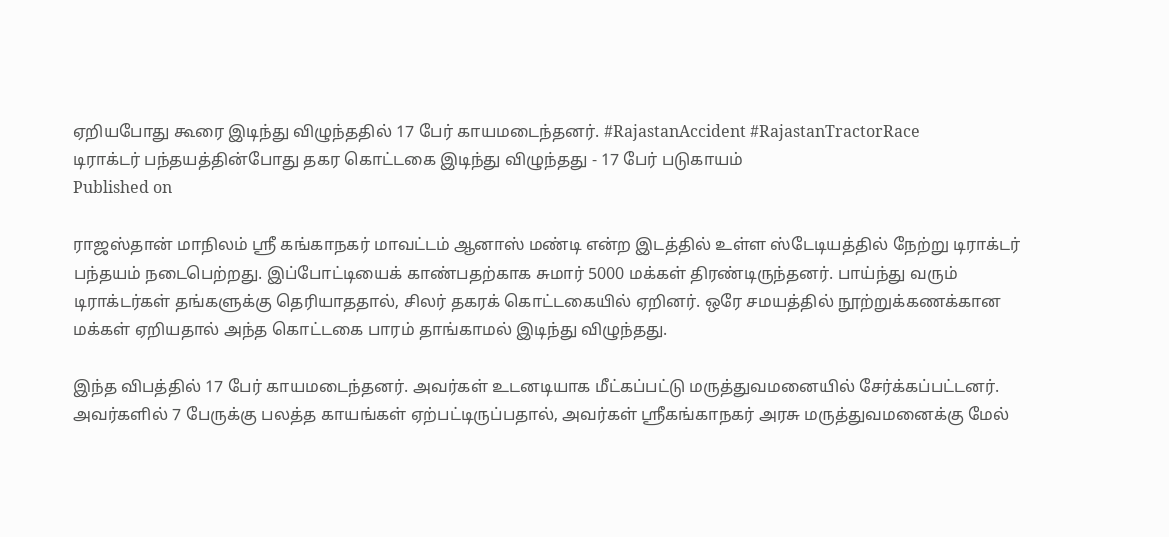ஏறியபோது கூரை இடிந்து விழுந்ததில் 17 பேர் காயமடைந்தனர். #RajastanAccident #RajastanTractorRace
டிராக்டர் பந்தயத்தின்போது தகர கொட்டகை இடிந்து விழுந்தது - 17 பேர் படுகாயம்
Published on

ராஜஸ்தான் மாநிலம் ஸ்ரீ கங்காநகர் மாவட்டம் ஆனாஸ் மண்டி என்ற இடத்தில் உள்ள ஸ்டேடியத்தில் நேற்று டிராக்டர் பந்தயம் நடைபெற்றது. இப்போட்டியைக் காண்பதற்காக சுமார் 5000 மக்கள் திரண்டிருந்தனர். பாய்ந்து வரும் டிராக்டர்கள் தங்களுக்கு தெரியாததால், சிலர் தகரக் கொட்டகையில் ஏறினர். ஒரே சமயத்தில் நூற்றுக்கணக்கான மக்கள் ஏறியதால் அந்த கொட்டகை பாரம் தாங்காமல் இடிந்து விழுந்தது.

இந்த விபத்தில் 17 பேர் காயமடைந்தனர். அவர்கள் உடனடியாக மீட்கப்பட்டு மருத்துவமனையில் சேர்க்கப்பட்டனர். அவர்களில் 7 பேருக்கு பலத்த காயங்கள் ஏற்பட்டிருப்பதால், அவர்கள் ஸ்ரீகங்காநகர் அரசு மருத்துவமனைக்கு மேல்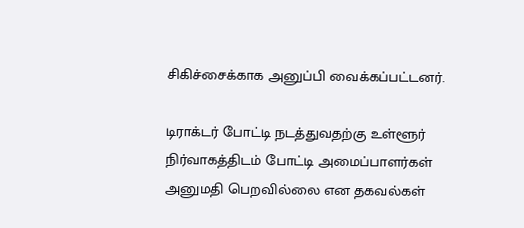சிகிச்சைக்காக அனுப்பி வைக்கப்பட்டனர்.

டிராக்டர் போட்டி நடத்துவதற்கு உள்ளூர் நிர்வாகத்திடம் போட்டி அமைப்பாளர்கள் அனுமதி பெறவில்லை என தகவல்கள்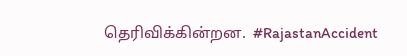தெரிவிக்கின்றன.  #RajastanAccident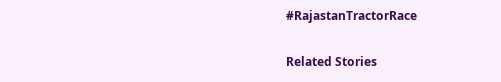#RajastanTractorRace

Related Stories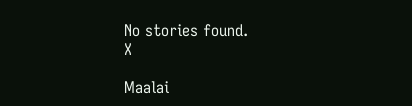No stories found.
X

Maalai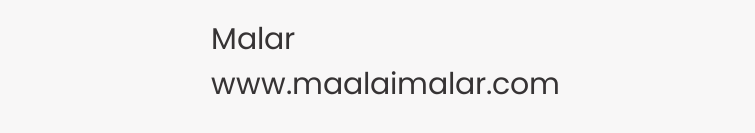Malar
www.maalaimalar.com